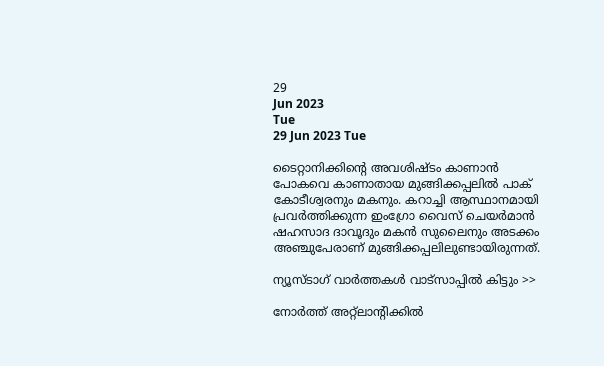29
Jun 2023
Tue
29 Jun 2023 Tue

ടൈറ്റാനിക്കിന്റെ അവശിഷ്ടം കാണാന്‍ പോകവെ കാണാതായ മുങ്ങിക്കപ്പലില്‍ പാക് കോടീശ്വരനും മകനും. കറാച്ചി ആസ്ഥാനമായി പ്രവര്‍ത്തിക്കുന്ന ഇംഗ്രോ വൈസ് ചെയര്‍മാന്‍ ഷഹസാദ ദാവൂദും മകന്‍ സുലൈനും അടക്കം അഞ്ചുപേരാണ് മുങ്ങിക്കപ്പലിലുണ്ടായിരുന്നത്.

ന്യൂസ്ടാഗ് വാര്‍ത്തകള്‍ വാട്‌സാപ്പില്‍ കിട്ടും >>

നോര്‍ത്ത് അറ്റ്‌ലാന്റിക്കില്‍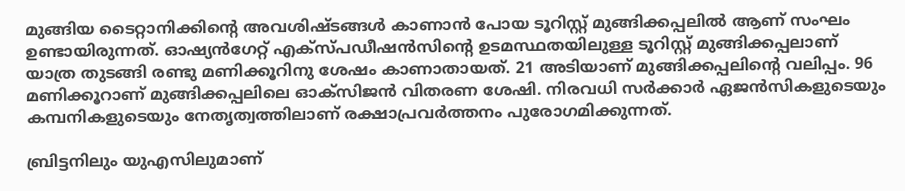മുങ്ങിയ ടൈറ്റാനിക്കിന്റെ അവശിഷ്ടങ്ങള്‍ കാണാന്‍ പോയ ടൂറിസ്റ്റ് മുങ്ങിക്കപ്പലില്‍ ആണ് സംഘം ഉണ്ടായിരുന്നത്. ഓഷ്യന്‍ഗേറ്റ് എക്‌സ്പഡീഷന്‍സിന്റെ ഉടമസ്ഥതയിലുള്ള ടൂറിസ്റ്റ് മുങ്ങിക്കപ്പലാണ് യാത്ര തുടങ്ങി രണ്ടു മണിക്കൂറിനു ശേഷം കാണാതായത്. 21 അടിയാണ് മുങ്ങിക്കപ്പലിന്റെ വലിപ്പം. 96 മണിക്കൂറാണ് മുങ്ങിക്കപ്പലിലെ ഓക്‌സിജന്‍ വിതരണ ശേഷി. നിരവധി സര്‍ക്കാര്‍ ഏജന്‍സികളുടെയും കമ്പനികളുടെയും നേതൃത്വത്തിലാണ് രക്ഷാപ്രവര്‍ത്തനം പുരോഗമിക്കുന്നത്.

ബ്രിട്ടനിലും യുഎസിലുമാണ്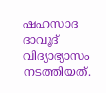ഷഹസാദ ദാവൂദ് വിദ്യാഭ്യാസം നടത്തിയത്.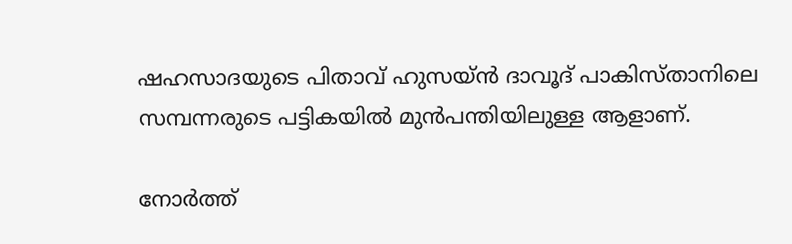ഷഹസാദയുടെ പിതാവ് ഹുസയ്ന്‍ ദാവൂദ് പാകിസ്താനിലെ സമ്പന്നരുടെ പട്ടികയില്‍ മുന്‍പന്തിയിലുള്ള ആളാണ്.

നോര്‍ത്ത്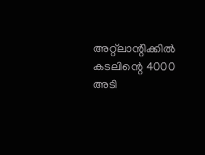അറ്റ്‌ലാന്റിക്കില്‍ കടലിന്റെ 4000 അടി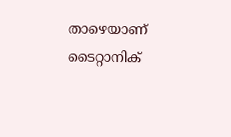താഴെയാണ് ടൈറ്റാനിക്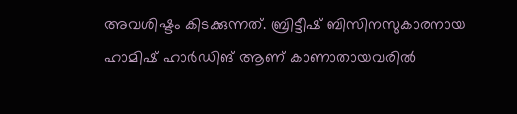അവശിഷ്ടം കിടക്കുന്നത്. ബ്രിട്ടീഷ് ബിസിനസുകാരനായ ഹാമിഷ് ഹാര്‍ഡിങ് ആണ് കാണാതായവരില്‍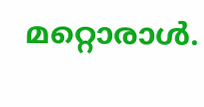മറ്റൊരാള്‍.